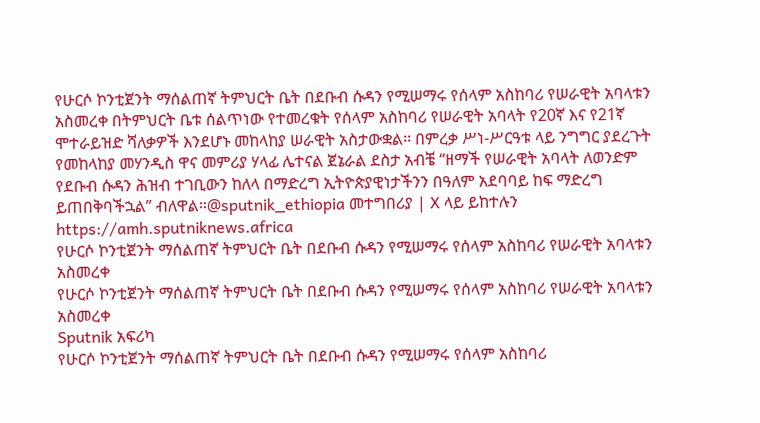የሁርሶ ኮንቲጀንት ማሰልጠኛ ትምህርት ቤት በደቡብ ሱዳን የሚሠማሩ የሰላም አስከባሪ የሠራዊት አባላቱን አስመረቀ በትምህርት ቤቱ ሰልጥነው የተመረቁት የሰላም አስከባሪ የሠራዊት አባላት የ20ኛ እና የ21ኛ ሞተራይዝድ ሻለቃዎች እንደሆኑ መከላከያ ሠራዊት አስታውቋል፡፡ በምረቃ ሥነ-ሥርዓቱ ላይ ንግግር ያደረጉት የመከላከያ መሃንዲስ ዋና መምሪያ ሃላፊ ሌተናል ጀኔራል ደስታ አብቼ “ዘማች የሠራዊት አባላት ለወንድም የደቡብ ሱዳን ሕዝብ ተገቢውን ከለላ በማድረግ ኢትዮጵያዊነታችንን በዓለም አደባባይ ከፍ ማድረግ ይጠበቅባችኋል” ብለዋል።@sputnik_ethiopia መተግበሪያ | X ላይ ይከተሉን
https://amh.sputniknews.africa
የሁርሶ ኮንቲጀንት ማሰልጠኛ ትምህርት ቤት በደቡብ ሱዳን የሚሠማሩ የሰላም አስከባሪ የሠራዊት አባላቱን አስመረቀ
የሁርሶ ኮንቲጀንት ማሰልጠኛ ትምህርት ቤት በደቡብ ሱዳን የሚሠማሩ የሰላም አስከባሪ የሠራዊት አባላቱን አስመረቀ
Sputnik አፍሪካ
የሁርሶ ኮንቲጀንት ማሰልጠኛ ትምህርት ቤት በደቡብ ሱዳን የሚሠማሩ የሰላም አስከባሪ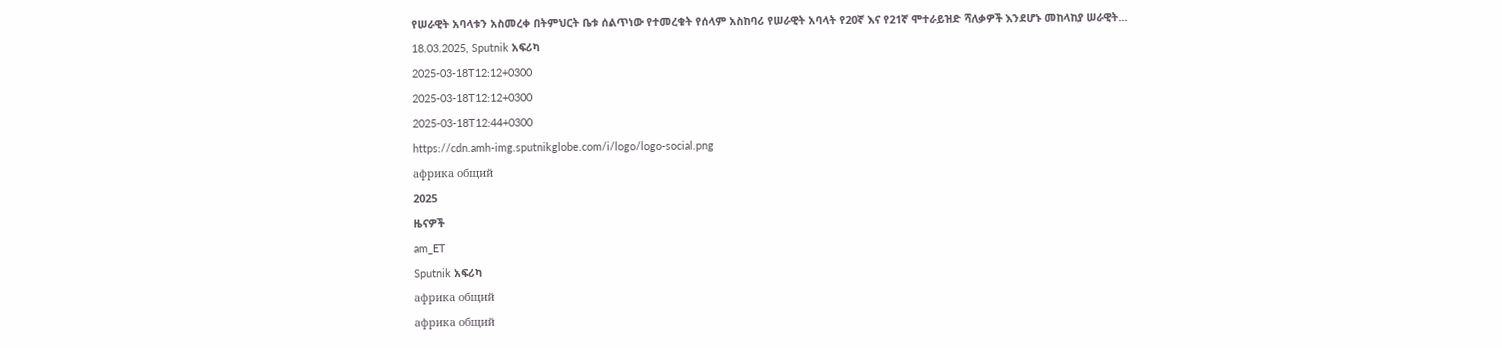የሠራዊት አባላቱን አስመረቀ በትምህርት ቤቱ ሰልጥነው የተመረቁት የሰላም አስከባሪ የሠራዊት አባላት የ20ኛ እና የ21ኛ ሞተራይዝድ ሻለቃዎች እንደሆኑ መከላከያ ሠራዊት... 18.03.2025, Sputnik አፍሪካ
2025-03-18T12:12+0300
2025-03-18T12:12+0300
2025-03-18T12:44+0300
https://cdn.amh-img.sputnikglobe.com/i/logo/logo-social.png
африка общий
2025
ዜናዎች
am_ET
Sputnik አፍሪካ
африка общий
африка общий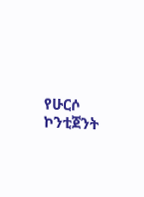የሁርሶ ኮንቲጀንት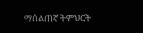ማሰልጠኛ ትምህርት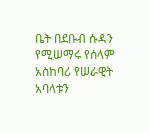ቤት በደቡብ ሱዳን የሚሠማሩ የሰላም አስከባሪ የሠራዊት አባላቱን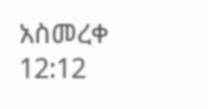አስመረቀ
12:12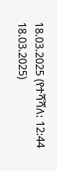18.03.2025 (የተሻሻለ: 12:44 18.03.2025)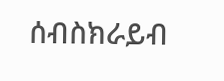ሰብስክራይብ